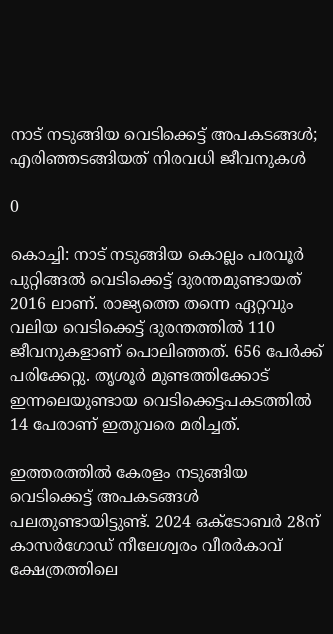നാട് നടുങ്ങിയ വെടിക്കെട്ട് അപകടങ്ങള്‍; എരിഞ്ഞടങ്ങിയത് നിരവധി ജീവനുകള്‍

0

കൊച്ചി: നാട് നടുങ്ങിയ കൊല്ലം പരവൂര്‍ പുറ്റിങ്ങല്‍ വെടിക്കെട്ട് ദുരന്തമുണ്ടായത് 2016 ലാണ്. രാജ്യത്തെ തന്നെ ഏറ്റവും വലിയ വെടിക്കെട്ട് ദുരന്തത്തില്‍ 110 ജീവനുകളാണ് പൊലിഞ്ഞത്. 656 പേര്‍ക്ക് പരിക്കേറ്റു. തൃശൂര്‍ മുണ്ടത്തിക്കോട് ഇന്നലെയുണ്ടായ വെടിക്കെട്ടപകടത്തില്‍ 14 പേരാണ് ഇതുവരെ മരിച്ചത്.

ഇത്തരത്തില്‍ കേരളം നടുങ്ങിയ വെടിക്കെട്ട് അപകടങ്ങള്‍ പലതുണ്ടായിട്ടുണ്ട്. 2024 ഒക്ടോബര്‍ 28ന് കാസര്‍ഗോഡ് നീലേശ്വരം വീരര്‍കാവ് ക്ഷേത്രത്തിലെ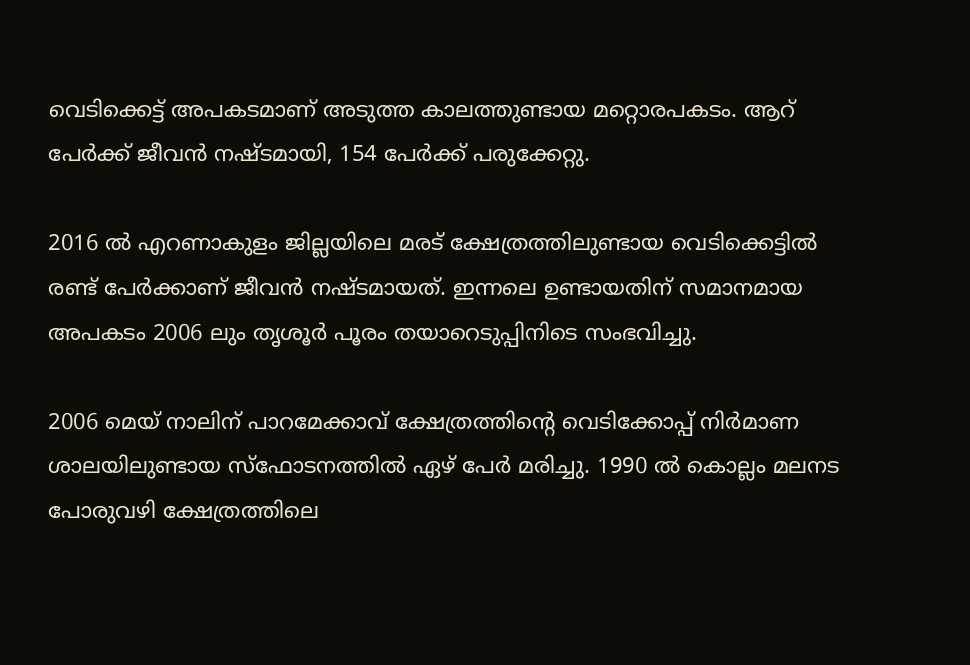വെടിക്കെട്ട് അപകടമാണ് അടുത്ത കാലത്തുണ്ടായ മറ്റൊരപകടം. ആറ് പേര്‍ക്ക് ജീവന്‍ നഷ്ടമായി, 154 പേര്‍ക്ക് പരുക്കേറ്റു.

2016 ല്‍ എറണാകുളം ജില്ലയിലെ മരട് ക്ഷേത്രത്തിലുണ്ടായ വെടിക്കെട്ടില്‍ രണ്ട് പേര്‍ക്കാണ് ജീവന്‍ നഷ്ടമായത്. ഇന്നലെ ഉണ്ടായതിന് സമാനമായ അപകടം 2006 ലും തൃശൂര്‍ പൂരം തയാറെടുപ്പിനിടെ സംഭവിച്ചു.

2006 മെയ് നാലിന് പാറമേക്കാവ് ക്ഷേത്രത്തിന്റെ വെടിക്കോപ്പ് നിര്‍മാണ ശാലയിലുണ്ടായ സ്ഫോടനത്തില്‍ ഏഴ് പേര്‍ മരിച്ചു. 1990 ല്‍ കൊല്ലം മലനട പോരുവഴി ക്ഷേത്രത്തിലെ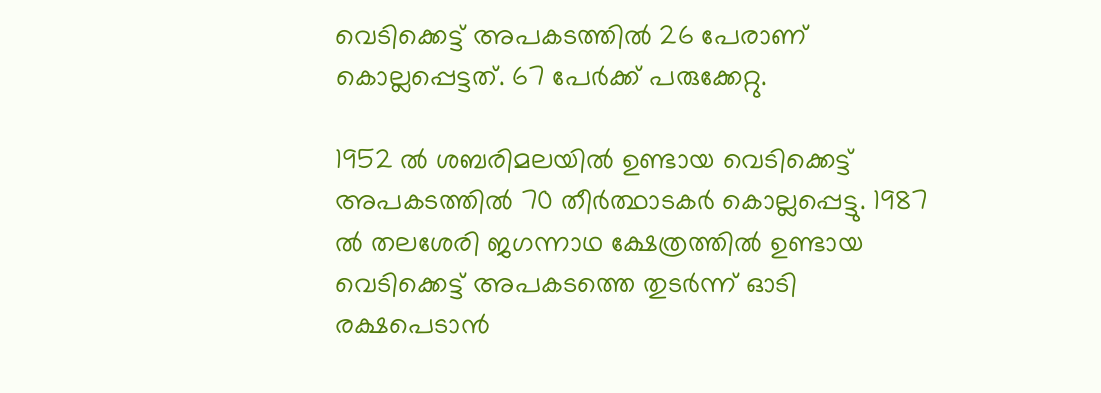വെടിക്കെട്ട് അപകടത്തില്‍ 26 പേരാണ് കൊല്ലപ്പെട്ടത്. 67 പേര്‍ക്ക് പരുക്കേറ്റു.

1952 ല്‍ ശബരിമലയില്‍ ഉണ്ടായ വെടിക്കെട്ട് അപകടത്തില്‍ 70 തീര്‍ത്ഥാടകര്‍ കൊല്ലപ്പെട്ടു. 1987 ല്‍ തലശേരി ജഗന്നാഥ ക്ഷേത്രത്തില്‍ ഉണ്ടായ വെടിക്കെട്ട് അപകടത്തെ തുടര്‍ന്ന് ഓടി രക്ഷപെടാന്‍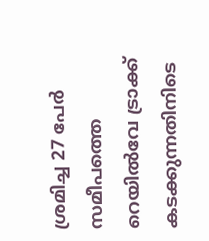ശ്രമിച്ച 27 പേര്‍ സമീപത്തെ റെയില്‍വേ ട്രാക്ക് കടക്കുന്നതിനിടെ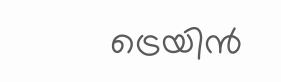ട്രെയിന്‍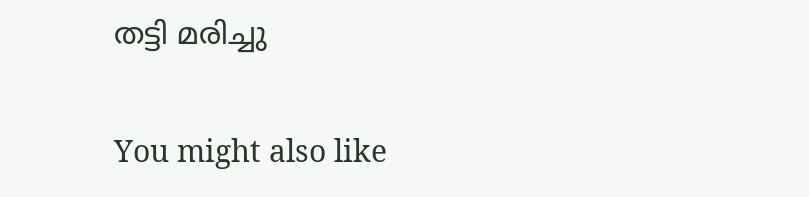തട്ടി മരിച്ചു

You might also like